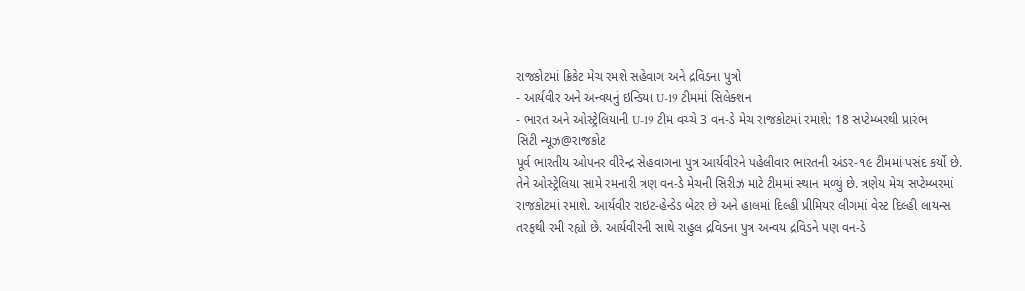રાજકોટમાં ક્રિકેટ મેચ રમશે સહેવાગ અને દ્રવિડના પુત્રો
- આર્યવીર અને અન્વયનું ઇન્ડિયા U-19 ટીમમાં સિલેક્શન
- ભારત અને ઓસ્ટ્રેલિયાની U-19 ટીમ વચ્ચે 3 વન-ડે મેચ રાજકોટમાં રમાશે: 18 સપ્ટેમ્બરથી પ્રારંભ
સિટી ન્યૂઝ@રાજકોટ
પૂર્વ ભારતીય ઓપનર વીરેન્દ્ર સેહવાગના પુત્ર આર્યવીરને પહેલીવાર ભારતની અંડર-૧૯ ટીમમાં પસંદ કર્યો છે. તેને ઓસ્ટ્રેલિયા સામે રમનારી ત્રણ વન-ડે મેચની સિરીઝ માટે ટીમમાં સ્થાન મળ્યું છે. ત્રણેય મેચ સપ્ટેમ્બરમાં રાજકોટમાં રમાશે. આર્યવીર રાઇટ-હેન્ડેડ બેટર છે અને હાલમાં દિલ્હી પ્રીમિયર લીગમાં વેસ્ટ દિલ્હી લાયન્સ તરફથી રમી રહ્યો છે. આર્યવીરની સાથે રાહુલ દ્રવિડના પુત્ર અન્વય દ્રવિડને પણ વન-ડે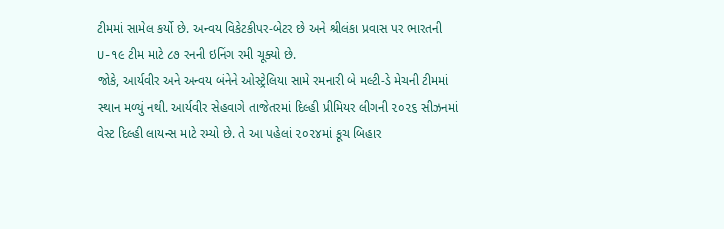ટીમમાં સામેલ કર્યો છે. અન્વય વિકેટકીપર-બેટર છે અને શ્રીલંકા પ્રવાસ પર ભારતની U-૧૯ ટીમ માટે ૮૭ રનની ઇનિંગ રમી ચૂક્યો છે.
જોકે, આર્યવીર અને અન્વય બંનેને ઓસ્ટ્રેલિયા સામે રમનારી બે મલ્ટી-ડે મેચની ટીમમાં સ્થાન મળ્યું નથી. આર્યવીર સેહવાગે તાજેતરમાં દિલ્હી પ્રીમિયર લીગની ૨૦૨૬ સીઝનમાં વેસ્ટ દિલ્હી લાયન્સ માટે રમ્યો છે. તે આ પહેલાં ૨૦૨૪માં કૂચ બિહાર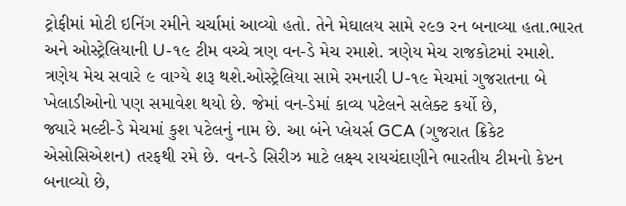ટ્રોફીમાં મોટી ઇનિંગ રમીને ચર્ચામાં આવ્યો હતો. તેને મેઘાલય સામે ૨૯૭ રન બનાવ્યા હતા.ભારત અને ઓસ્ટ્રેલિયાની U-૧૯ ટીમ વચ્ચે ત્રણ વન-ડે મેચ રમાશે. ત્રણેય મેચ રાજકોટમાં રમાશે. ત્રણેય મેચ સવારે ૯ વાગ્યે શરૂ થશે.ઓસ્ટ્રેલિયા સામે રમનારી U-૧૯ મેચમાં ગુજરાતના બે ખેલાડીઓનો પણ સમાવેશ થયો છે. જેમાં વન-ડેમાં કાવ્ય પટેલને સલેક્ટ કર્યો છે,
જ્યારે મલ્ટી-ડે મેચમાં કુશ પટેલનું નામ છે. આ બંને પ્લેયર્સ GCA (ગુજરાત ક્રિકેટ એસોસિએશન) તરફથી રમે છે. વન-ડે સિરીઝ માટે લક્ષ્ય રાયચંદાણીને ભારતીય ટીમનો કેપ્ટન બનાવ્યો છે,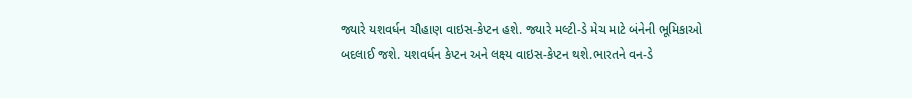જ્યારે યશવર્ધન ચૌહાણ વાઇસ-કેપ્ટન હશે. જ્યારે મલ્ટી-ડે મેચ માટે બંનેની ભૂમિકાઓ બદલાઈ જશે. યશવર્ધન કેપ્ટન અને લક્ષ્ય વાઇસ-કેપ્ટન થશે.ભારતને વન-ડે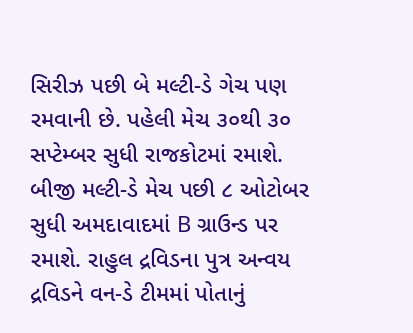સિરીઝ પછી બે મલ્ટી-ડે ગેચ પણ રમવાની છે. પહેલી મેચ ૩૦થી ૩૦ સપ્ટેમ્બર સુધી રાજકોટમાં રમાશે. બીજી મલ્ટી-ડે મેચ પછી ૮ ઓટોબર સુધી અમદાવાદમાં B ગ્રાઉન્ડ પર રમાશે. રાહુલ દ્રવિડના પુત્ર અન્વય દ્રવિડને વન-ડે ટીમમાં પોતાનું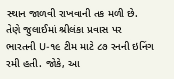સ્થાન જાળવી રાખવાની તક મળી છે. તેણે જુલાઈમાં શ્રીલંકા પ્રવાસ પર ભારતની U-૧૯ ટીમ માટે ૮૭ રનની ઇનિંગ રમી હતી. જોકે, આ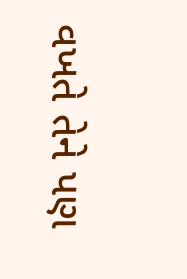વખતે તેને પણ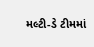મલ્ટી-ડે ટીમમાં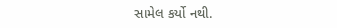સામેલ કર્યો નથી.